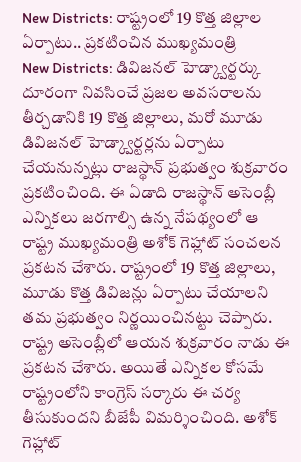New Districts: రాష్ట్రంలో 19 కొత్త జిల్లాల ఏర్పాటు.. ప్రకటించిన ముఖ్యమంత్రి
New Districts: డివిజనల్ హెడ్క్వార్టర్కు దూరంగా నివసించే ప్రజల అవసరాలను తీర్చడానికి 19 కొత్త జిల్లాలు, మరో మూడు డివిజనల్ హెడ్క్వార్టర్లను ఏర్పాటు చేయనున్నట్లు రాజస్థాన్ ప్రభుత్వం శుక్రవారం ప్రకటించింది. ఈ ఏడాది రాజస్థాన్ అసెంబ్లీ ఎన్నికలు జరగాల్సి ఉన్న నేపథ్యంలో ఆ రాష్ట్ర ముఖ్యమంత్రి అశోక్ గెహ్లాట్ సంచలన ప్రకటన చేశారు. రాష్ట్రంలో 19 కొత్త జిల్లాలు, మూడు కొత్త డివిజన్లు ఏర్పాటు చేయాలని తమ ప్రభుత్వం నిర్ణయించినట్టు చెప్పారు. రాష్ట్ర అసెంబ్లీలో ఆయన శుక్రవారం నాడు ఈ ప్రకటన చేశారు. అయితే ఎన్నికల కోసమే రాష్ట్రంలోని కాంగ్రెస్ సర్కారు ఈ చర్య తీసుకుందని బీజేపీ విమర్శించింది. అశోక్ గెహ్లాట్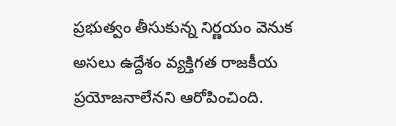ప్రభుత్వం తీసుకున్న నిర్ణయం వెనుక అసలు ఉద్దేశం వ్యక్తిగత రాజకీయ ప్రయోజనాలేనని ఆరోపించింది.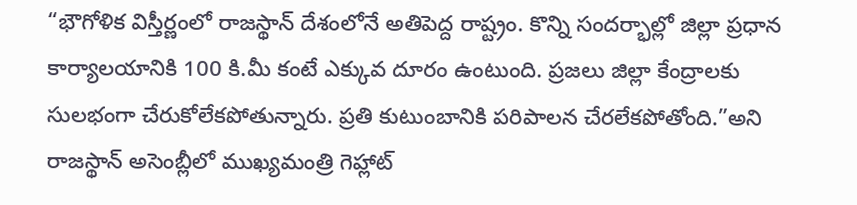“భౌగోళిక విస్తీర్ణంలో రాజస్థాన్ దేశంలోనే అతిపెద్ద రాష్ట్రం. కొన్ని సందర్భాల్లో జిల్లా ప్రధాన కార్యాలయానికి 100 కి.మీ కంటే ఎక్కువ దూరం ఉంటుంది. ప్రజలు జిల్లా కేంద్రాలకు సులభంగా చేరుకోలేకపోతున్నారు. ప్రతి కుటుంబానికి పరిపాలన చేరలేకపోతోంది.”అని రాజస్థాన్ అసెంబ్లీలో ముఖ్యమంత్రి గెహ్లాట్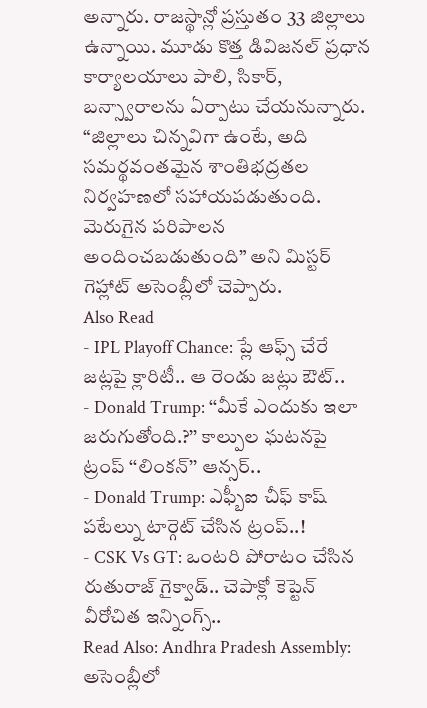అన్నారు. రాజస్థాన్లో ప్రస్తుతం 33 జిల్లాలు ఉన్నాయి. మూడు కొత్త డివిజనల్ ప్రధాన కార్యాలయాలు పాలి, సికార్, బన్స్వారాలను ఏర్పాటు చేయనున్నారు. “జిల్లాలు చిన్నవిగా ఉంటే, అది సమర్థవంతమైన శాంతిభద్రతల నిర్వహణలో సహాయపడుతుంది. మెరుగైన పరిపాలన అందించబడుతుంది” అని మిస్టర్ గెహ్లాట్ అసెంబ్లీలో చెప్పారు.
Also Read
- IPL Playoff Chance: ప్లే ఆఫ్స్ చేరే జట్లపై క్లారిటీ.. ఆ రెండు జట్లు ఔట్..
- Donald Trump: ‘‘మీకే ఎందుకు ఇలా జరుగుతోంది.?’’ కాల్పుల ఘటనపై ట్రంప్ ‘‘లింకన్’’ ఆన్సర్..
- Donald Trump: ఎఫ్బీఐ చీఫ్ కాష్ పటేల్ను టార్గెట్ చేసిన ట్రంప్..!
- CSK Vs GT: ఒంటరి పోరాటం చేసిన రుతురాజ్ గైక్వాడ్.. చెపాక్లో కెప్టెన్ వీరోచిత ఇన్నింగ్స్..
Read Also: Andhra Pradesh Assembly: అసెంబ్లీలో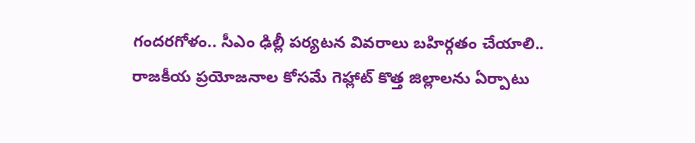గందరగోళం.. సీఎం ఢిల్లీ పర్యటన వివరాలు బహిర్గతం చేయాలి..
రాజకీయ ప్రయోజనాల కోసమే గెహ్లాట్ కొత్త జిల్లాలను ఏర్పాటు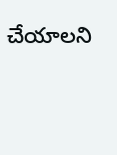చేయాలని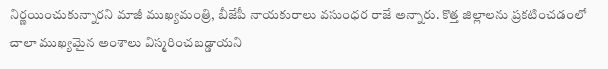నిర్ణయించుకున్నారని మాజీ ముఖ్యమంత్రి, బీజేపీ నాయకురాలు వసుంధర రాజే అన్నారు. కొత్త జిల్లాలను ప్రకటించడంలో చాలా ముఖ్యమైన అంశాలు విస్మరించబడ్డాయని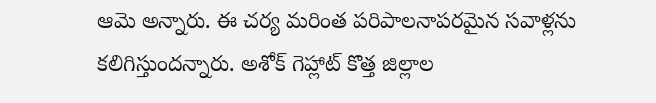ఆమె అన్నారు. ఈ చర్య మరింత పరిపాలనాపరమైన సవాళ్లను కలిగిస్తుందన్నారు. అశోక్ గెహ్లాట్ కొత్త జిల్లాల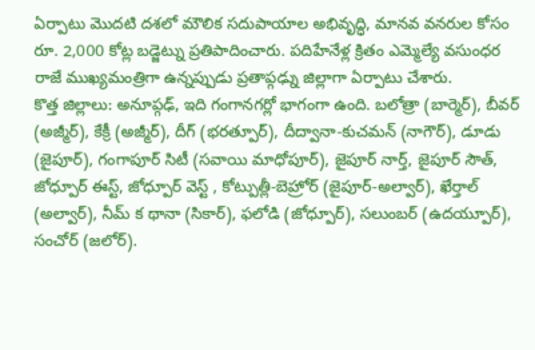ఏర్పాటు మొదటి దశలో మౌలిక సదుపాయాల అభివృద్ధి, మానవ వనరుల కోసం రూ. 2,000 కోట్ల బడ్జెట్ను ప్రతిపాదించారు. పదిహేనేళ్ల క్రితం ఎమ్మెల్యే వసుంధర రాజే ముఖ్యమంత్రిగా ఉన్నప్పుడు ప్రతాప్గఢ్ను జిల్లాగా ఏర్పాటు చేశారు.
కొత్త జిల్లాలు: అనూప్గఢ్, ఇది గంగానగర్లో భాగంగా ఉంది. బలోత్రా (బార్మెర్), బీవర్ (అజ్మీర్), కేక్రీ (అజ్మీర్), దీగ్ (భరత్పూర్), దీద్వానా-కుచమన్ (నాగౌర్), డూడు (జైపూర్), గంగాపూర్ సిటీ (సవాయి మాధోపూర్), జైపూర్ నార్త్, జైపూర్ సౌత్, జోధ్పూర్ ఈస్ట్, జోధ్పూర్ వెస్ట్ , కోట్పుత్లీ-బెహ్రోర్ (జైపూర్-అల్వార్), ఖేర్తాల్ (అల్వార్), నీమ్ క థానా (సికార్), ఫలోడి (జోధ్పూర్), సలుంబర్ (ఉదయ్పూర్), సంచోర్ (జలోర్).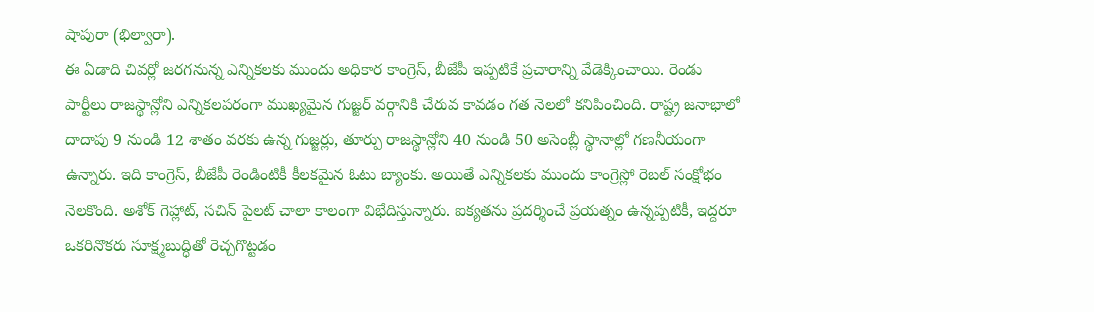షాపురా (భిల్వారా).
ఈ ఏడాది చివర్లో జరగనున్న ఎన్నికలకు ముందు అధికార కాంగ్రెస్, బీజేపీ ఇప్పటికే ప్రచారాన్ని వేడెక్కించాయి. రెండు పార్టీలు రాజస్థాన్లోని ఎన్నికలపరంగా ముఖ్యమైన గుజ్జర్ వర్గానికి చేరువ కావడం గత నెలలో కనిపించింది. రాష్ట్ర జనాభాలో దాదాపు 9 నుండి 12 శాతం వరకు ఉన్న గుజ్జర్లు, తూర్పు రాజస్థాన్లోని 40 నుండి 50 అసెంబ్లీ స్థానాల్లో గణనీయంగా ఉన్నారు. ఇది కాంగ్రెస్, బీజేపీ రెండింటికీ కీలకమైన ఓటు బ్యాంకు. అయితే ఎన్నికలకు ముందు కాంగ్రెస్లో రెబల్ సంక్షోభం నెలకొంది. అశోక్ గెహ్లాట్, సచిన్ పైలట్ చాలా కాలంగా విభేదిస్తున్నారు. ఐక్యతను ప్రదర్శించే ప్రయత్నం ఉన్నప్పటికీ, ఇద్దరూ ఒకరినొకరు సూక్ష్మబుద్ధితో రెచ్చగొట్టడం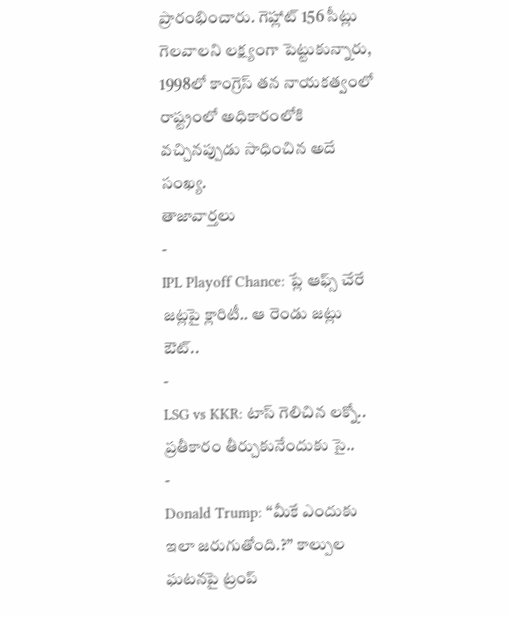ప్రారంభించారు. గెహ్లాట్ 156 సీట్లు గెలవాలని లక్ష్యంగా పెట్టుకున్నారు, 1998లో కాంగ్రెస్ తన నాయకత్వంలో రాష్ట్రంలో అధికారంలోకి వచ్చినప్పుడు సాధించిన అదే సంఖ్య.
తాజావార్తలు
-
IPL Playoff Chance: ప్లే ఆఫ్స్ చేరే జట్లపై క్లారిటీ.. ఆ రెండు జట్లు ఔట్..
-
LSG vs KKR: టాస్ గెలిచిన లక్నో.. ప్రతీకారం తీర్చుకునేందుకు సై..
-
Donald Trump: ‘‘మీకే ఎందుకు ఇలా జరుగుతోంది.?’’ కాల్పుల ఘటనపై ట్రంప్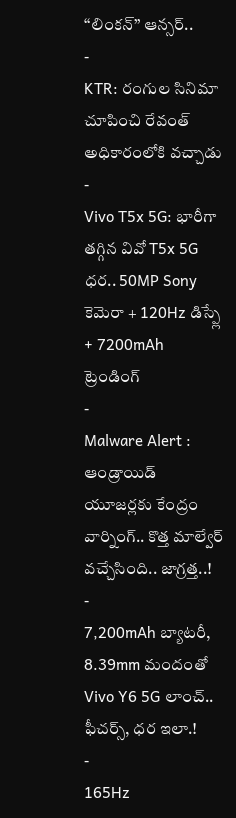‘‘లింకన్’’ ఆన్సర్..
-
KTR: రంగుల సినిమా చూపించి రేవంత్ అధికారంలోకి వచ్చాడు
-
Vivo T5x 5G: భారీగా తగ్గిన వివో T5x 5G ధర.. 50MP Sony కెమెరా + 120Hz డిస్ప్లే + 7200mAh
ట్రెండింగ్
-
Malware Alert : ఆండ్రాయిడ్ యూజర్లకు కేంద్రం వార్నింగ్.. కొత్త మాల్వేర్ వచ్చేసింది.. జాగ్రత్త..!
-
7,200mAh బ్యాటరీ, 8.39mm మందంతో Vivo Y6 5G లాంచ్.. ఫీచర్స్, ధర ఇలా.!
-
165Hz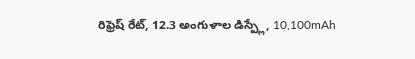రిఫ్రెష్ రేట్, 12.3 అంగుళాల డిస్ప్లే, 10,100mAh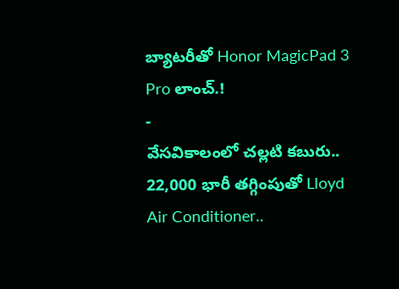బ్యాటరీతో Honor MagicPad 3 Pro లాంచ్.!
-
వేసవికాలంలో చల్లటి కబురు.. 22,000 భారీ తగ్గింపుతో Lloyd Air Conditioner..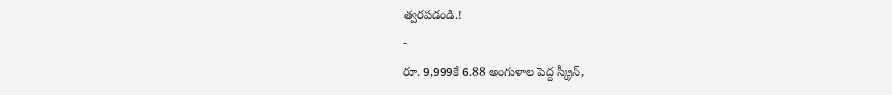త్వరపడండి.!
-
రూ. 9,999కే 6.88 అంగుళాల పెద్ద స్క్రీన్,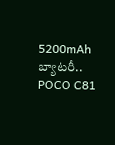5200mAh బ్యాటరీ.. POCO C81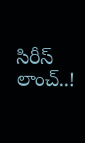సిరీస్ లాంచ్..!